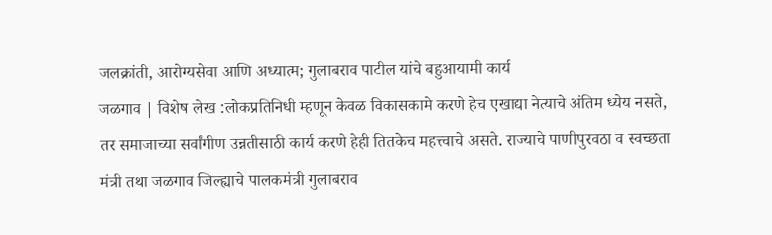जलक्रांती, आरोग्यसेवा आणि अध्यात्म; गुलाबराव पाटील यांचे बहुआयामी कार्य
जळगाव | विशेष लेख :लोकप्रतिनिधी म्हणून केवळ विकासकामे करणे हेच एखाद्या नेत्याचे अंतिम ध्येय नसते, तर समाजाच्या सर्वांगीण उन्नतीसाठी कार्य करणे हेही तितकेच महत्त्वाचे असते. राज्याचे पाणीपुरवठा व स्वच्छता मंत्री तथा जळगाव जिल्ह्याचे पालकमंत्री गुलाबराव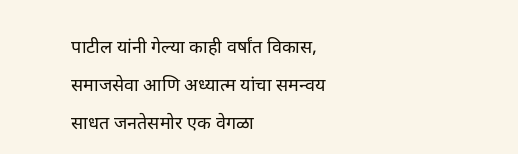पाटील यांनी गेल्या काही वर्षांत विकास, समाजसेवा आणि अध्यात्म यांचा समन्वय साधत जनतेसमोर एक वेगळा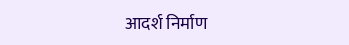आदर्श निर्माण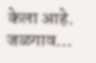केला आहे. जळगाव…